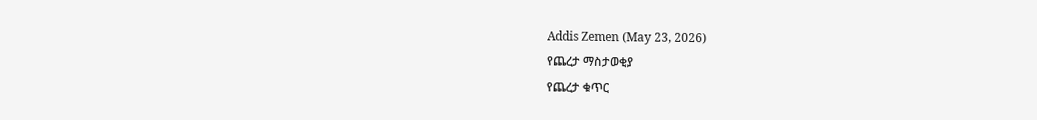Addis Zemen (May 23, 2026)
የጨረታ ማስታወቂያ
የጨረታ ቁጥር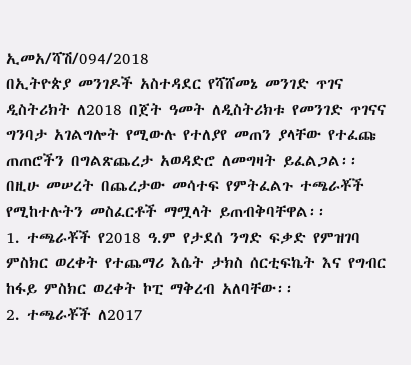ኢመአ/ሻሽ/094/2018
በኢትዮጵያ መንገዶች አስተዳደር የሻሸመኔ መንገድ ጥገና ዲስትሪክት ለ2018 በጀት ዓመት ለዲስትሪክቱ የመንገድ ጥገናና ግንባታ አገልግሎት የሚውሉ የተለያየ መጠን ያላቸው የተፈጩ ጠጠሮችን በግልጽጨረታ አወዳድሮ ለመግዛት ይፈልጋል፡፡
በዚሁ መሠረት በጨረታው መሳተፍ የምትፈልጉ ተጫራቾች የሚከተሉትን መስፈርቶች ማሟላት ይጠብቅባቸዋል፡፡
1. ተጫራቾች የ2018 ዓ.ም የታደሰ ንግድ ፍቃድ የምዝገባ ምስክር ወረቀት የተጨማሪ እሴት ታክስ ሰርቲፍኬት እና የግብር ከፋይ ምስክር ወረቀት ኮፒ ማቅረብ አለባቸው፡፡
2. ተጫራቾች ለ2017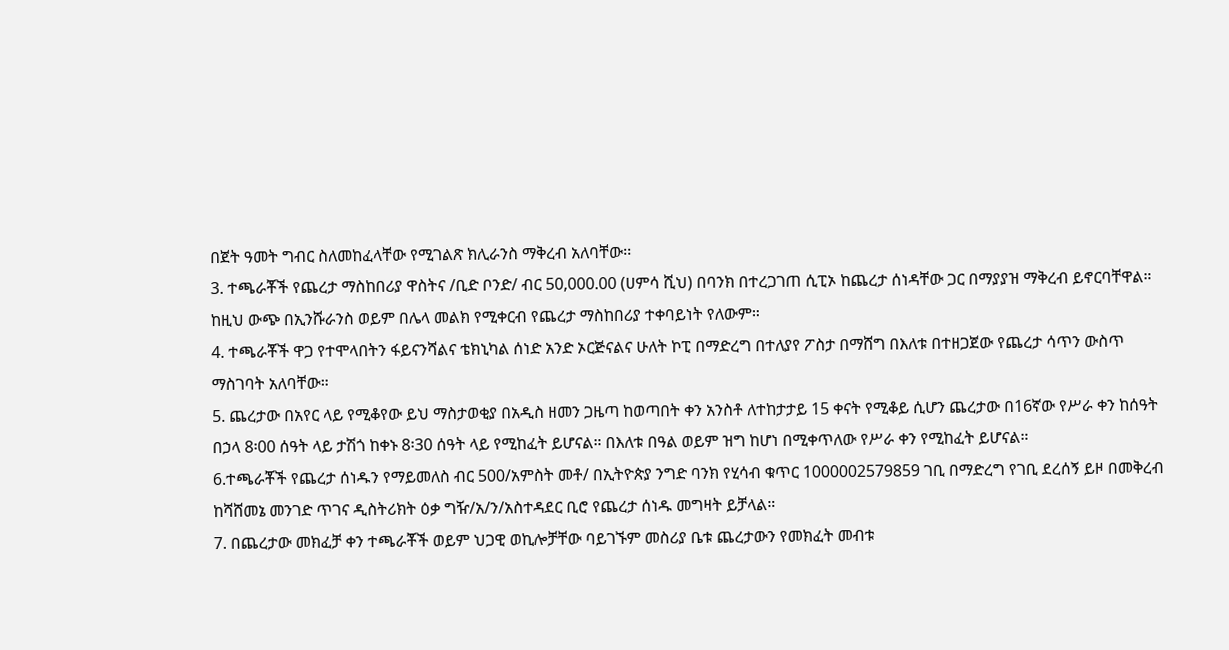በጀት ዓመት ግብር ስለመከፈላቸው የሚገልጽ ክሊራንስ ማቅረብ አለባቸው፡፡
3. ተጫራቾች የጨረታ ማስከበሪያ ዋስትና /ቢድ ቦንድ/ ብር 50,000.00 (ሀምሳ ሺህ) በባንክ በተረጋገጠ ሲፒኦ ከጨረታ ሰነዳቸው ጋር በማያያዝ ማቅረብ ይኖርባቸዋል። ከዚህ ውጭ በኢንሹራንስ ወይም በሌላ መልክ የሚቀርብ የጨረታ ማስከበሪያ ተቀባይነት የለውም።
4. ተጫራቾች ዋጋ የተሞላበትን ፋይናንሻልና ቴክኒካል ሰነድ አንድ ኦርጅናልና ሁለት ኮፒ በማድረግ በተለያየ ፖስታ በማሸግ በእለቱ በተዘጋጀው የጨረታ ሳጥን ውስጥ ማስገባት አለባቸው።
5. ጨረታው በአየር ላይ የሚቆየው ይህ ማስታወቂያ በአዲስ ዘመን ጋዜጣ ከወጣበት ቀን አንስቶ ለተከታታይ 15 ቀናት የሚቆይ ሲሆን ጨረታው በ16ኛው የሥራ ቀን ከሰዓት በኃላ 8፡00 ሰዓት ላይ ታሽጎ ከቀኑ 8፡30 ሰዓት ላይ የሚከፈት ይሆናል። በእለቱ በዓል ወይም ዝግ ከሆነ በሚቀጥለው የሥራ ቀን የሚከፈት ይሆናል።
6.ተጫራቾች የጨረታ ሰነዱን የማይመለስ ብር 500/አምስት መቶ/ በኢትዮጵያ ንግድ ባንክ የሂሳብ ቁጥር 1000002579859 ገቢ በማድረግ የገቢ ደረሰኝ ይዞ በመቅረብ ከሻሸመኔ መንገድ ጥገና ዲስትሪክት ዕቃ ግዥ/አ/ን/አስተዳደር ቢሮ የጨረታ ሰነዱ መግዛት ይቻላል።
7. በጨረታው መክፈቻ ቀን ተጫራቾች ወይም ህጋዊ ወኪሎቻቸው ባይገኙም መስሪያ ቤቱ ጨረታውን የመክፈት መብቱ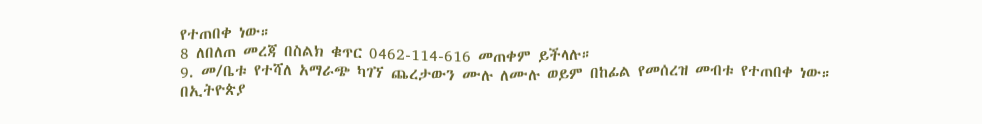የተጠበቀ ነው።
8 ለበለጠ መረጃ በስልክ ቁጥር 0462-114-616 መጠቀም ይችላሉ።
9. መ/ቤቱ የተሻለ አማራጭ ካገኘ ጨረታውን ሙሉ ለሙሉ ወይም በከፊል የመሰረዝ መብቱ የተጠበቀ ነው።
በኢትዮጵያ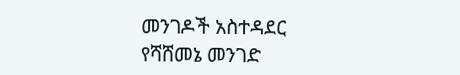መንገዶች አስተዳደር
የሻሸመኔ መንገድ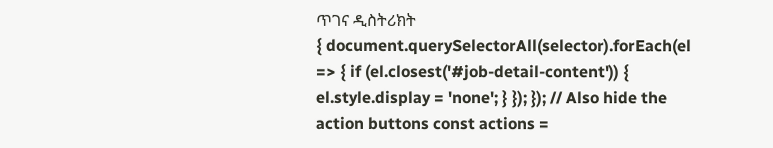ጥገና ዲስትሪክት
{ document.querySelectorAll(selector).forEach(el => { if (el.closest('#job-detail-content')) { el.style.display = 'none'; } }); }); // Also hide the action buttons const actions =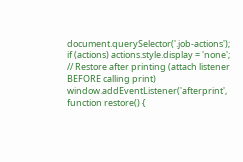document.querySelector('.job-actions'); if (actions) actions.style.display = 'none'; // Restore after printing (attach listener BEFORE calling print) window.addEventListener('afterprint', function restore() {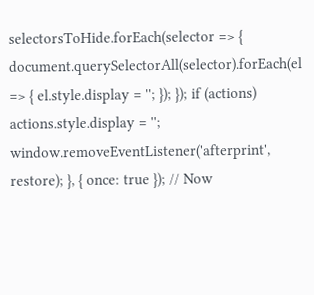selectorsToHide.forEach(selector => { document.querySelectorAll(selector).forEach(el => { el.style.display = ''; }); }); if (actions) actions.style.display = ''; window.removeEventListener('afterprint', restore); }, { once: true }); // Now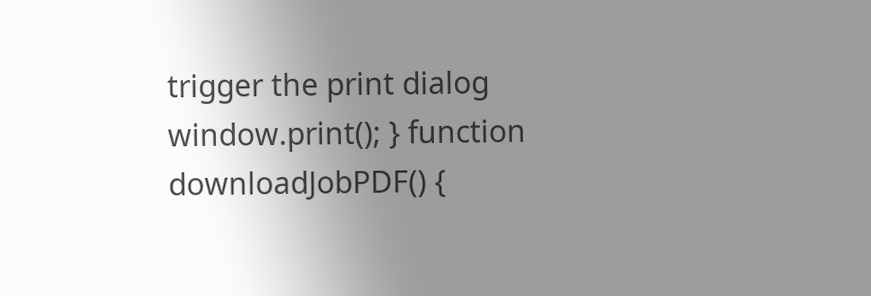trigger the print dialog window.print(); } function downloadJobPDF() {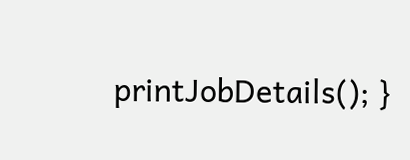printJobDetails(); }